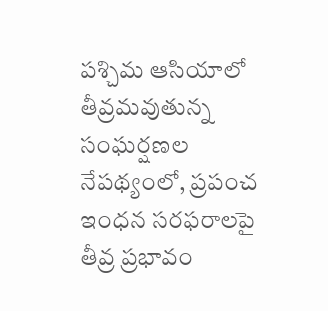పశ్చిమ ఆసియాలో తీవ్రమవుతున్న సంఘర్షణల నేపథ్యంలో, ప్రపంచ ఇంధన సరఫరాలపై తీవ్ర ప్రభావం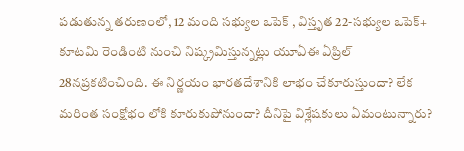పడుతున్న తరుణంలో, 12 మంది సభ్యుల ఒపెక్ , విస్తృత 22-సభ్యుల ఒపెక్+ కూటమి రెండింటి నుంచి నిష్క్రమిస్తున్నట్లు యూఏఈ ఏప్రిల్ 28నప్రకటించింది. ఈ నిర్ణయం భారతదేశానికి లాభం చేకూరుస్తుందా? లేక మరింత సంక్షోభం లోకి కూరుకుపోనుందా? దీనిపై విశ్లేషకులు ఏమంటున్నారు?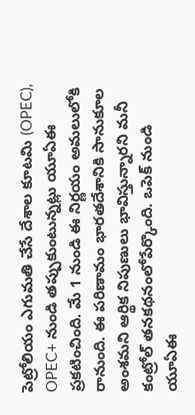పెట్రోలియం ఎగుమతి చేసే దేశాల కూటమి (OPEC), OPEC+ నుండి తప్పుకుంటున్నట్లు యూఏఈ ప్రకటించింది. మే 1 నుండి ఈ నిర్ణయం అమలులోకి రానుంది. ఈ పరిణామం భారతదేశానికి సానుకూల అంశమని ఆర్థిక నిపుణులు భావిస్తున్నారని మనీ కంట్రోల్ తనకథనంలోపేర్కొంది. ఒపెక్ నుండి యూఏఈ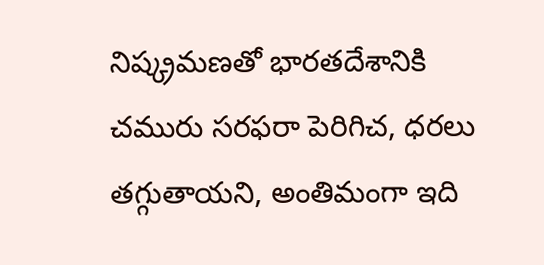నిష్క్రమణతో భారతదేశానికి చమురు సరఫరా పెరిగిచ, ధరలు తగ్గుతాయని, అంతిమంగా ఇది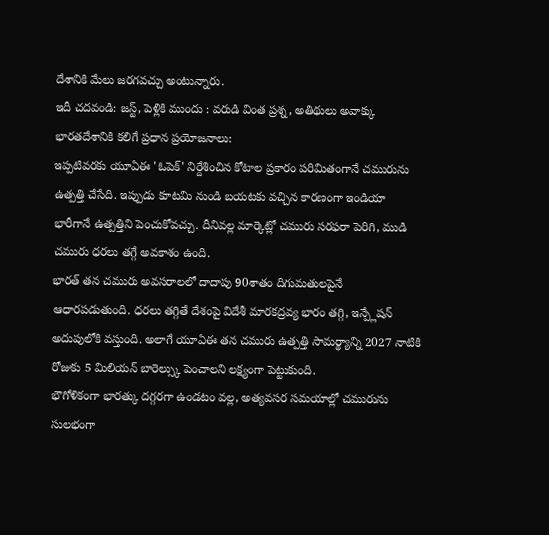దేశానికి మేలు జరగవచ్చు అంటున్నారు.
ఇదీ చదవండి: జస్ట్, పెళ్లికి ముందు : వరుడి వింత ప్రశ్న, అతిథులు అవాక్కు
భారతదేశానికి కలిగే ప్రధాన ప్రయోజనాలు:
ఇప్పటివరకు యూఏఈ 'ఓపెక్' నిర్దేశించిన కోటాల ప్రకారం పరిమితంగానే చమురును ఉత్పత్తి చేసేది. ఇప్పుడు కూటమి నుండి బయటకు వచ్చిన కారణంగా ఇండియా భారీగానే ఉత్పత్తిని పెంచుకోవచ్చు. దీనివల్ల మార్కెట్లో చమురు సరఫరా పెరిగి, ముడి చమురు ధరలు తగ్గే అవకాశం ఉంది.
భారత్ తన చమురు అవసరాలలో దాదాపు 90శాతం దిగుమతులపైనే ఆధారపడుతుంది. ధరలు తగ్గితే దేశంపై విదేశీ మారకద్రవ్య భారం తగ్గి, ఇన్ప్లేషన్ అదుపులోకి వస్తుంది. అలాగే యూఏఈ తన చమురు ఉత్పత్తి సామర్థ్యాన్ని 2027 నాటికి రోజుకు 5 మిలియన్ బారెల్స్కు పెంచాలని లక్ష్యంగా పెట్టుకుంది.
భౌగోళికంగా భారత్కు దగ్గరగా ఉండటం వల్ల, అత్యవసర సమయాల్లో చమురును సులభంగా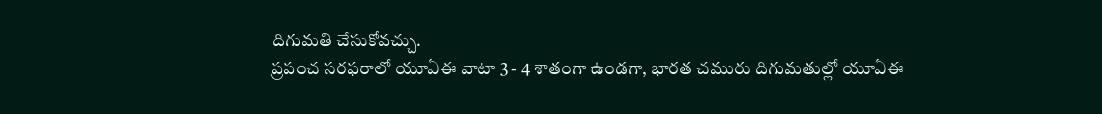దిగుమతి చేసుకోవచ్చు.
ప్రపంచ సరఫరాలో యూఏఈ వాటా 3 - 4 శాతంగా ఉండగా, భారత చమురు దిగుమతుల్లో యూఏఈ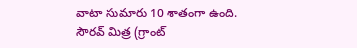వాటా సుమారు 10 శాతంగా ఉంది.
సౌరవ్ మిత్ర (గ్రాంట్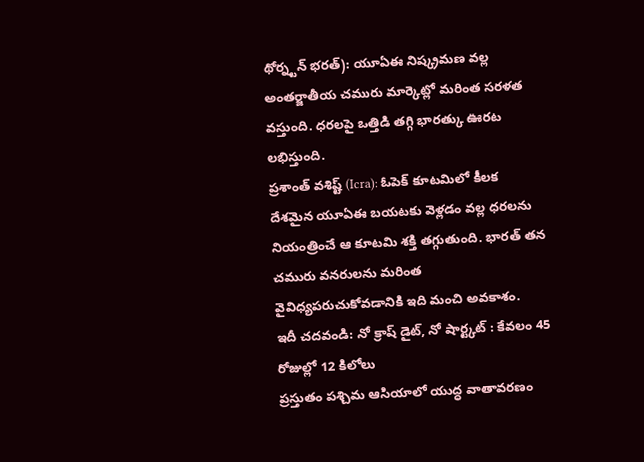థోర్న్టన్ భరత్): యూఏఈ నిష్క్రమణ వల్ల అంతర్జాతీయ చమురు మార్కెట్లో మరింత సరళత వస్తుంది. ధరలపై ఒత్తిడి తగ్గి భారత్కు ఊరట లభిస్తుంది.
ప్రశాంత్ వశిష్ట్ (Icra): ఓపెక్ కూటమిలో కీలక దేశమైన యూఏఈ బయటకు వెళ్లడం వల్ల ధరలను నియంత్రించే ఆ కూటమి శక్తి తగ్గుతుంది. భారత్ తన చమురు వనరులను మరింత వైవిధ్యపరుచుకోవడానికి ఇది మంచి అవకాశం.
ఇదీ చదవండి: నో క్రాష్ డైట్, నో షార్ట్కట్ : కేవలం 45 రోజుల్లో 12 కిలోలు
ప్రస్తుతం పశ్చిమ ఆసియాలో యుద్ధ వాతావరణం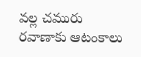వల్ల చమురు రవాణాకు ఆటంకాలు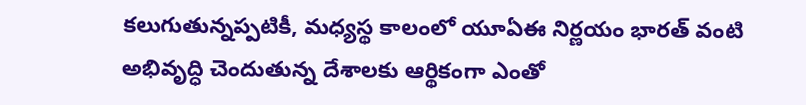కలుగుతున్నప్పటికీ, మధ్యస్థ కాలంలో యూఏఈ నిర్ణయం భారత్ వంటి అభివృద్ధి చెందుతున్న దేశాలకు ఆర్థికంగా ఎంతో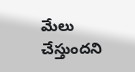మేలు చేస్తుందని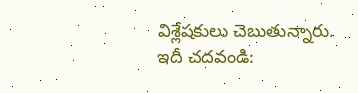విశ్లేషకులు చెబుతున్నారు.
ఇదీ చదవండి: